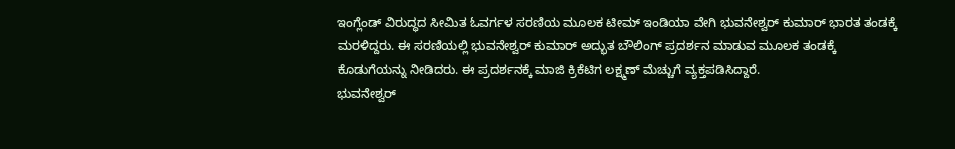ಇಂಗ್ಲೆಂಡ್ ವಿರುದ್ಧದ ಸೀಮಿತ ಓವರ್ಗಳ ಸರಣಿಯ ಮೂಲಕ ಟೀಮ್ ಇಂಡಿಯಾ ವೇಗಿ ಭುವನೇಶ್ವರ್ ಕುಮಾರ್ ಭಾರತ ತಂಡಕ್ಕೆ ಮರಳಿದ್ದರು. ಈ ಸರಣಿಯಲ್ಲಿ ಭುವನೇಶ್ವರ್ ಕುಮಾರ್ ಅದ್ಭುತ ಬೌಲಿಂಗ್ ಪ್ರದರ್ಶನ ಮಾಡುವ ಮೂಲಕ ತಂಡಕ್ಕೆ ಕೊಡುಗೆಯನ್ನು ನೀಡಿದರು. ಈ ಪ್ರದರ್ಶನಕ್ಕೆ ಮಾಜಿ ಕ್ರಿಕೆಟಿಗ ಲಕ್ಷ್ಮಣ್ ಮೆಚ್ಚುಗೆ ವ್ಯಕ್ತಪಡಿಸಿದ್ದಾರೆ.
ಭುವನೇಶ್ವರ್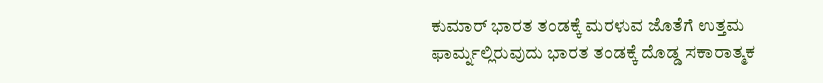ಕುಮಾರ್ ಭಾರತ ತಂಡಕ್ಕೆ ಮರಳುವ ಜೊತೆಗೆ ಉತ್ತಮ ಫಾರ್ಮ್ನಲ್ಲಿರುವುದು ಭಾರತ ತಂಡಕ್ಕೆ ದೊಡ್ಡ ಸಕಾರಾತ್ಮಕ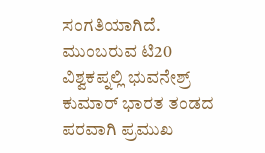ಸಂಗತಿಯಾಗಿದೆ. ಮುಂಬರುವ ಟಿ20 ವಿಶ್ವಕಪ್ನಲ್ಲಿ ಭುವನೇಶ್ರ್ ಕುಮಾರ್ ಭಾರತ ತಂಡದ ಪರವಾಗಿ ಪ್ರಮುಖ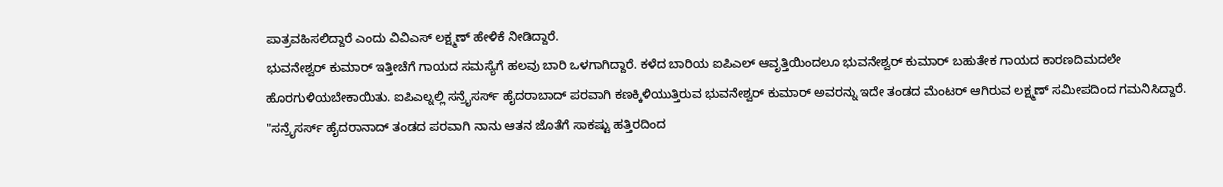ಪಾತ್ರವಹಿಸಲಿದ್ದಾರೆ ಎಂದು ವಿವಿಎಸ್ ಲಕ್ಷ್ಮಣ್ ಹೇಳಿಕೆ ನೀಡಿದ್ದಾರೆ.
ಭುವನೇಶ್ವರ್ ಕುಮಾರ್ ಇತ್ತೀಚೆಗೆ ಗಾಯದ ಸಮಸ್ಯೆಗೆ ಹಲವು ಬಾರಿ ಒಳಗಾಗಿದ್ದಾರೆ. ಕಳೆದ ಬಾರಿಯ ಐಪಿಎಲ್ ಆವೃತ್ತಿಯಿಂದಲೂ ಭುವನೇಶ್ವರ್ ಕುಮಾರ್ ಬಹುತೇಕ ಗಾಯದ ಕಾರಣದಿಮದಲೇ ಹೊರಗುಳಿಯಬೇಕಾಯಿತು. ಐಪಿಎಲ್ನಲ್ಲಿ ಸನ್ರೈಸರ್ಸ್ ಹೈದರಾಬಾದ್ ಪರವಾಗಿ ಕಣಕ್ಕಿಳಿಯುತ್ತಿರುವ ಭುವನೇಶ್ವರ್ ಕುಮಾರ್ ಅವರನ್ನು ಇದೇ ತಂಡದ ಮೆಂಟರ್ ಆಗಿರುವ ಲಕ್ಷ್ಮಣ್ ಸಮೀಪದಿಂದ ಗಮನಿಸಿದ್ದಾರೆ.
"ಸನ್ರೈಸರ್ಸ್ ಹೈದರಾನಾದ್ ತಂಡದ ಪರವಾಗಿ ನಾನು ಆತನ ಜೊತೆಗೆ ಸಾಕಷ್ಟು ಹತ್ತಿರದಿಂದ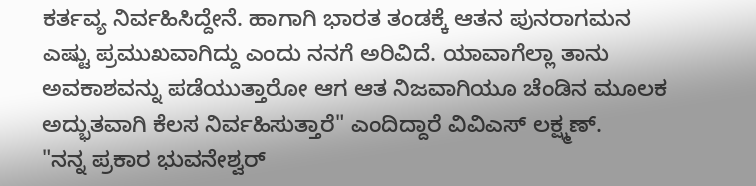ಕರ್ತವ್ಯ ನಿರ್ವಹಿಸಿದ್ದೇನೆ. ಹಾಗಾಗಿ ಭಾರತ ತಂಡಕ್ಕೆ ಆತನ ಪುನರಾಗಮನ ಎಷ್ಟು ಪ್ರಮುಖವಾಗಿದ್ದು ಎಂದು ನನಗೆ ಅರಿವಿದೆ. ಯಾವಾಗೆಲ್ಲಾ ತಾನು ಅವಕಾಶವನ್ನು ಪಡೆಯುತ್ತಾರೋ ಆಗ ಆತ ನಿಜವಾಗಿಯೂ ಚೆಂಡಿನ ಮೂಲಕ ಅದ್ಭುತವಾಗಿ ಕೆಲಸ ನಿರ್ವಹಿಸುತ್ತಾರೆ" ಎಂದಿದ್ದಾರೆ ವಿವಿಎಸ್ ಲಕ್ಷ್ಮಣ್.
"ನನ್ನ ಪ್ರಕಾರ ಭುವನೇಶ್ವರ್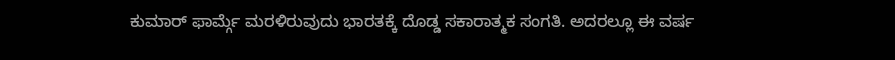ಕುಮಾರ್ ಫಾರ್ಮ್ಗೆ ಮರಳಿರುವುದು ಭಾರತಕ್ಕೆ ದೊಡ್ಡ ಸಕಾರಾತ್ಮಕ ಸಂಗತಿ. ಅದರಲ್ಲೂ ಈ ವರ್ಷ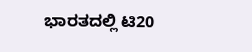ಭಾರತದಲ್ಲಿ ಟಿ20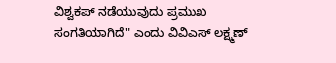ವಿಶ್ವಕಪ್ ನಡೆಯುವುದು ಪ್ರಮುಖ ಸಂಗತಿಯಾಗಿದೆ" ಎಂದು ವಿವಿಎಸ್ ಲಕ್ಷ್ಮಣ್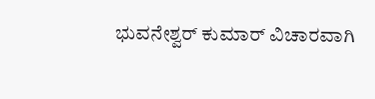ಭುವನೇಶ್ವರ್ ಕುಮಾರ್ ವಿಚಾರವಾಗಿ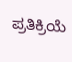ಪ್ರತಿಕ್ರಿಯೆ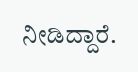ನೀಡಿದ್ದಾರೆ.